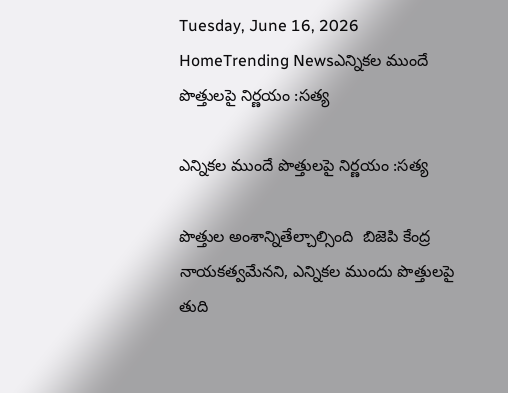Tuesday, June 16, 2026
HomeTrending Newsఎన్నికల ముందే పొత్తులపై నిర్ణయం :సత్య

ఎన్నికల ముందే పొత్తులపై నిర్ణయం :సత్య

పొత్తుల అంశాన్నితేల్చాల్సింది  బిజెపి కేంద్ర నాయకత్వమేనని, ఎన్నికల ముందు పొత్తులపై తుది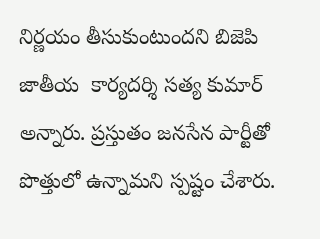నిర్ణయం తీసుకుంటుందని బిజెపి జాతీయ  కార్యదర్శి సత్య కుమార్ అన్నారు. ప్రస్తుతం జనసేన పార్టీతో పొత్తులో ఉన్నామని స్పష్టం చేశారు.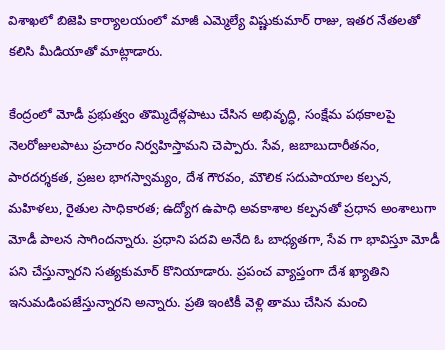విశాఖలో బిజెపి కార్యాలయంలో మాజీ ఎమ్మెల్యే విష్ణుకుమార్ రాజు, ఇతర నేతలతో కలిసి మీడియాతో మాట్లాడారు.

కేంద్రంలో మోడీ ప్రభుత్వం తొమ్మిదేళ్లపాటు చేసిన అభివృద్ధి, సంక్షేమ పథకాలపై నెలరోజులపాటు ప్రచారం నిర్వహిస్తామని చెప్పారు. సేవ, జబాబుదారీతనం, పారదర్శకత, ప్రజల భాగస్వామ్యం, దేశ గౌరవం, మౌలిక సదుపాయాల కల్పన, మహిళలు, రైతుల సాధికారత; ఉద్యోగ ఉపాధి అవకాశాల కల్పనతో ప్రధాన అంశాలుగా మోడీ పాలన సాగిందన్నారు. ప్రధాని పదవి అనేది ఓ బాధ్యతగా, సేవ గా భావిస్తూ మోడీ పని చేస్తున్నారని సత్యకుమార్ కొనియాడారు. ప్రపంచ వ్యాప్తంగా దేశ ఖ్యాతిని ఇనుమడింపజేస్తున్నారని అన్నారు. ప్రతి ఇంటికీ వెళ్లి తాము చేసిన మంచి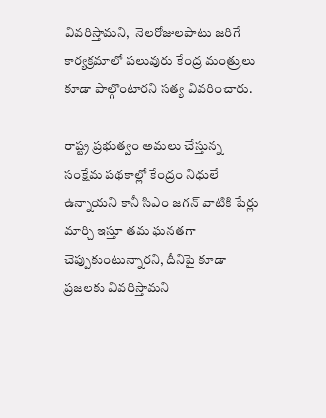వివరిస్తామని,  నెలరోజులపాటు జరిగే కార్యక్రమాలో పలువురు కేంద్ర మంత్రులు కూడా పాల్గొంటారని సత్య వివరించారు.

రాష్ట్ర ప్రభుత్వం అమలు చేస్తున్న సంక్షేమ పథకాల్లో కేంద్రం నిధులే ఉన్నాయని కానీ సిఎం జగన్ వాటికి పేర్లు మార్చి ఇస్తూ తమ ఘనతగా చెప్పుకుంటున్నారని, దీనిపై కూడా ప్రజలకు వివరిస్తామని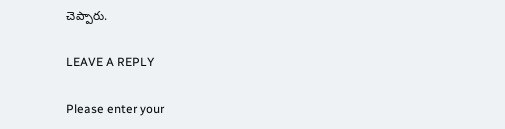చెప్పారు.

LEAVE A REPLY

Please enter your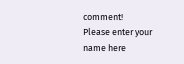comment!
Please enter your name here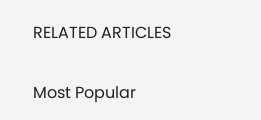RELATED ARTICLES

Most Popular